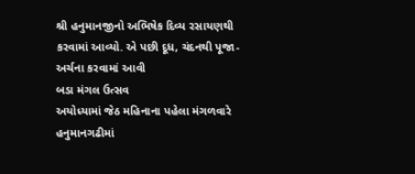શ્રી હનુમાનજીનો અભિષેક દિવ્ય રસાયણથી કરવામાં આવ્યો. એ પછી દૂધ, ચંદનથી પૂજા-અર્ચના કરવામાં આવી
બડા મંગલ ઉત્સવ
અયોધ્યામાં જેઠ મહિનાના પહેલા મંગળવારે હનુમાનગઢીમાં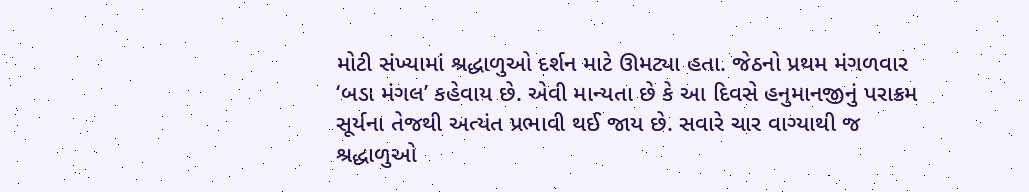મોટી સંખ્યામાં શ્રદ્ધાળુઓ દર્શન માટે ઊમટ્યા હતા. જેઠનો પ્રથમ મંગળવાર ‘બડા મંગલ’ કહેવાય છે. એવી માન્યતા છે કે આ દિવસે હનુમાનજીનું પરાક્રમ સૂર્યના તેજથી અત્યંત પ્રભાવી થઈ જાય છે. સવારે ચાર વાગ્યાથી જ શ્રદ્ધાળુઓ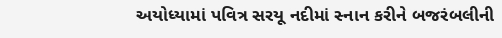અયોધ્યામાં પવિત્ર સરયૂ નદીમાં સ્નાન કરીને બજરંબલીની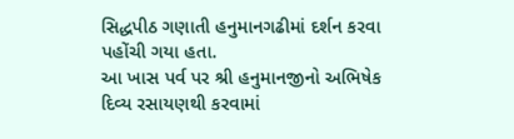સિદ્ધપીઠ ગણાતી હનુમાનગઢીમાં દર્શન કરવા પહોંચી ગયા હતા.
આ ખાસ પર્વ પર શ્રી હનુમાનજીનો અભિષેક દિવ્ય રસાયણથી કરવામાં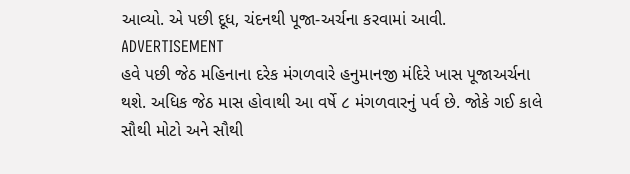આવ્યો. એ પછી દૂધ, ચંદનથી પૂજા-અર્ચના કરવામાં આવી.
ADVERTISEMENT
હવે પછી જેઠ મહિનાના દરેક મંગળવારે હનુમાનજી મંદિરે ખાસ પૂજાઅર્ચના થશે. અધિક જેઠ માસ હોવાથી આ વર્ષે ૮ મંગળવારનું પર્વ છે. જોકે ગઈ કાલે સૌથી મોટો અને સૌથી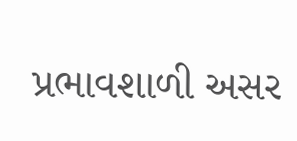પ્રભાવશાળી અસર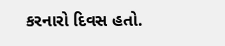કરનારો દિવસ હતો.